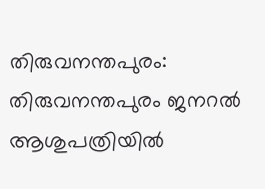തിരുവനന്തപുരം: തിരുവനന്തപുരം ജനറല്‍ ആശുപത്രിയില്‍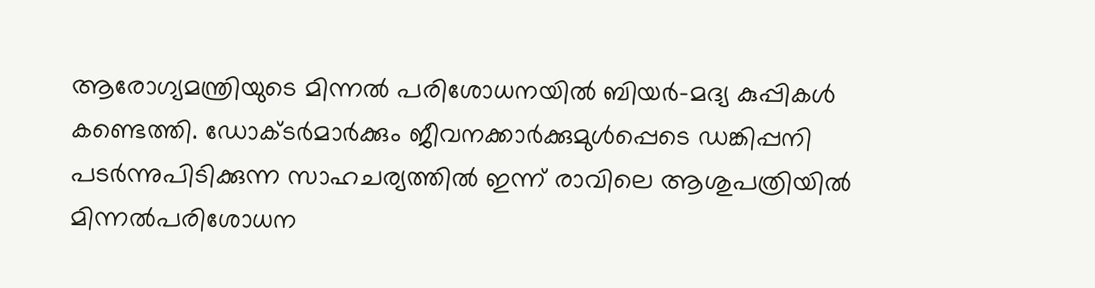ആരോഗ്യമന്ത്രിയുടെ മിന്നല്‍ പരിശോധനയില്‍ ബിയര്‍-മദ്യ കുപ്പികള്‍ കണ്ടെത്തി. ഡോക്ടര്‍മാര്‍ക്കും ജീവനക്കാര്‍ക്കുമുള്‍പ്പെടെ ഡങ്കിപ്പനി പടര്‍ന്നുപിടിക്കുന്ന സാഹചര്യത്തില്‍ ഇന്ന് രാവിലെ ആശുപത്രിയില്‍ മിന്നല്‍പരിശോധന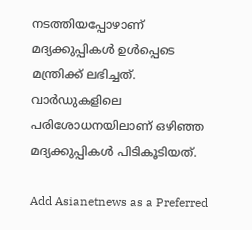നടത്തിയപ്പോഴാണ് മദ്യക്കുപ്പികള്‍ ഉള്‍പ്പെടെ മന്ത്രിക്ക് ലഭിച്ചത്. വാര്‍ഡുകളിലെ പരിശോധനയിലാണ് ഒഴിഞ്ഞ മദ്യക്കുപ്പികള്‍ പിടികൂടിയത്.

Add Asianetnews as a Preferred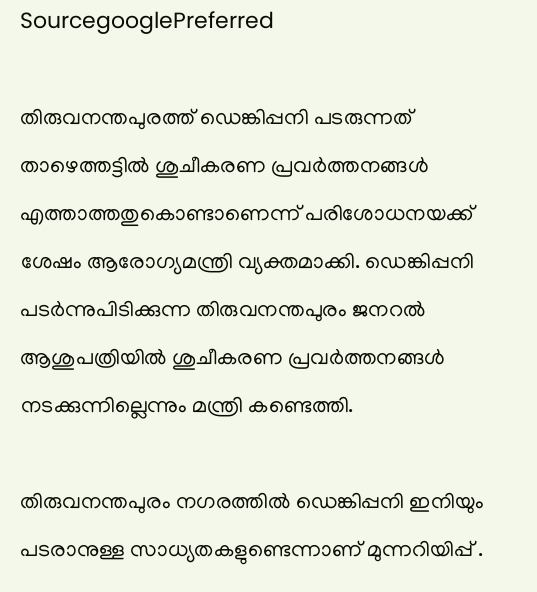SourcegooglePreferred

തിരുവനന്തപുരത്ത് ഡെങ്കിപ്പനി പടരുന്നത് താഴെത്തട്ടിൽ ശുചീകരണ പ്രവർത്തനങ്ങൾ എത്താത്തതുകൊണ്ടാണെന്ന് പരിശോധനയക്ക് ശേഷം ആരോഗ്യമന്ത്രി വ്യക്തമാക്കി. ഡെങ്കിപ്പനി പടര്‍ന്നുപിടിക്കുന്ന തിരുവനന്തപുരം ജനറല്‍ ആശുപത്രിയില്‍ ശുചീകരണ പ്രവര്‍ത്തനങ്ങള്‍ നടക്കുന്നില്ലെന്നും മന്ത്രി കണ്ടെത്തി.

തിരുവനന്തപുരം നഗരത്തില്‍ ഡെങ്കിപ്പനി ഇനിയും പടരാനുള്ള സാധ്യതകളുണ്ടെന്നാണ് മുന്നറിയിപ്പ് .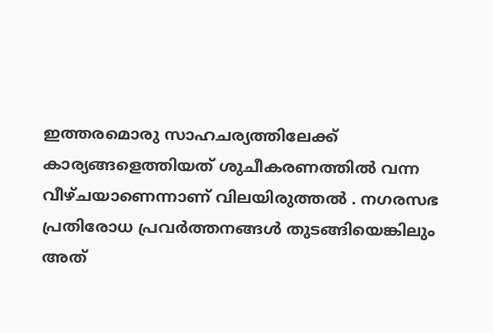ഇത്തരമൊരു സാഹചര്യത്തിലേക്ക് കാര്യങ്ങളെത്തിയത് ശുചീകരണത്തില്‍ വന്ന വീഴ്ചയാണെന്നാണ് വിലയിരുത്തല്‍ . നഗരസഭ പ്രതിരോധ പ്രവര്‍ത്തനങ്ങള്‍ തുടങ്ങിയെങ്കിലും അത്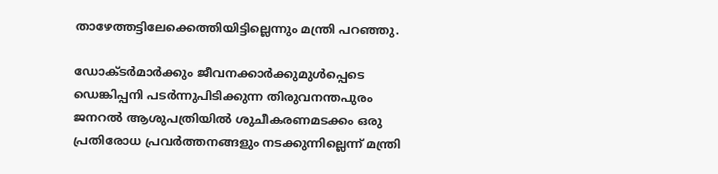താഴേത്തട്ടിലേക്കെത്തിയിട്ടില്ലെന്നും മന്ത്രി പറഞ്ഞു.

ഡോക്ടര്‍മാര്‍ക്കും ജീവനക്കാര്‍ക്കുമുള്‍പ്പെടെ ഡെങ്കിപ്പനി പടര്‍ന്നുപിടിക്കുന്ന തിരുവനന്തപുരം ജനറല്‍ ആശുപത്രിയില്‍ ശുചീകരണമടക്കം ഒരു പ്രതിരോധ പ്രവര്‍ത്തനങ്ങളും നടക്കുന്നില്ലെന്ന് മന്ത്രി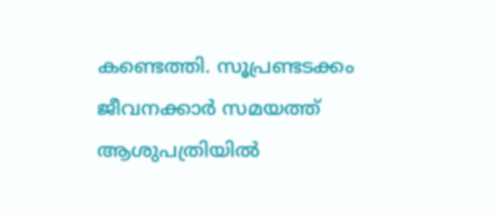കണ്ടെത്തി. സൂപ്രണ്ടടക്കം ജീവനക്കാര്‍ സമയത്ത് ആശുപത്രിയില്‍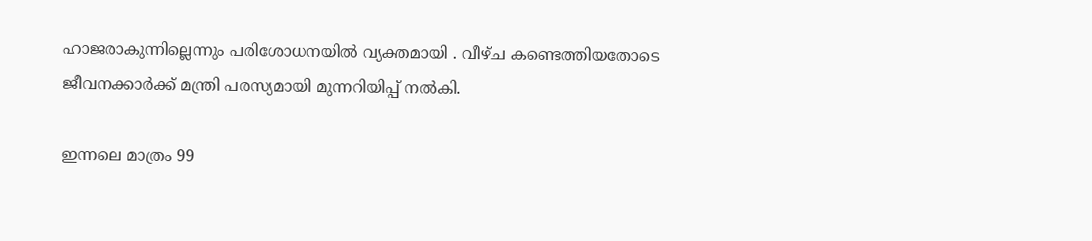ഹാജരാകുന്നില്ലെന്നും പരിശോധനയില്‍ വ്യക്തമായി . വീഴ്ച കണ്ടെത്തിയതോടെ ജീവനക്കാര്‍ക്ക് മന്ത്രി പരസ്യമായി മുന്നറിയിപ്പ് നല്‍കി.

ഇന്നലെ മാത്രം 99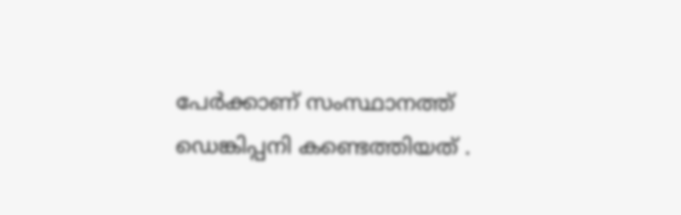പേര്‍ക്കാണ് സംസ്ഥാനത്ത് ഡെങ്കിപ്പനി കണ്ടെത്തിയത് .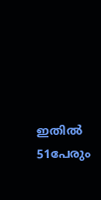ഇതില്‍ 51പേരും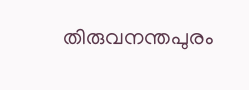തിരുവനന്തപുരം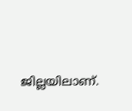ജില്ലയിലാണ്.